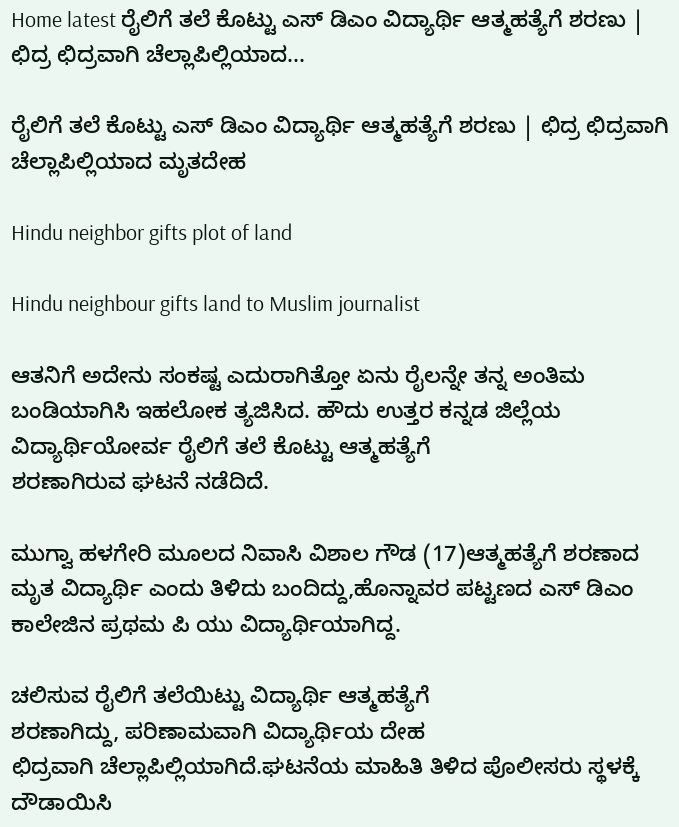Home latest ರೈಲಿಗೆ ತಲೆ ಕೊಟ್ಟು ಎಸ್ ಡಿಎಂ ವಿದ್ಯಾರ್ಥಿ ಆತ್ಮಹತ್ಯೆಗೆ ಶರಣು | ಛಿದ್ರ ಛಿದ್ರವಾಗಿ ಚೆಲ್ಲಾಪಿಲ್ಲಿಯಾದ...

ರೈಲಿಗೆ ತಲೆ ಕೊಟ್ಟು ಎಸ್ ಡಿಎಂ ವಿದ್ಯಾರ್ಥಿ ಆತ್ಮಹತ್ಯೆಗೆ ಶರಣು | ಛಿದ್ರ ಛಿದ್ರವಾಗಿ ಚೆಲ್ಲಾಪಿಲ್ಲಿಯಾದ ಮೃತದೇಹ

Hindu neighbor gifts plot of land

Hindu neighbour gifts land to Muslim journalist

ಆತನಿಗೆ ಅದೇನು ಸಂಕಷ್ಟ ಎದುರಾಗಿತ್ತೋ ಏನು ರೈಲನ್ನೇ ತನ್ನ ಅಂತಿಮ ಬಂಡಿಯಾಗಿಸಿ ಇಹಲೋಕ ತ್ಯಜಿಸಿದ. ಹೌದು ಉತ್ತರ ಕನ್ನಡ ಜಿಲ್ಲೆಯ ವಿದ್ಯಾರ್ಥಿಯೋರ್ವ ರೈಲಿಗೆ ತಲೆ ಕೊಟ್ಟು ಆತ್ಮಹತ್ಯೆಗೆ
ಶರಣಾಗಿರುವ ಘಟನೆ ನಡೆದಿದೆ.

ಮುಗ್ವಾ ಹಳಗೇರಿ ಮೂಲದ ನಿವಾಸಿ ವಿಶಾಲ ಗೌಡ (17)ಆತ್ಮಹತ್ಯೆಗೆ ಶರಣಾದ ಮೃತ ವಿದ್ಯಾರ್ಥಿ ಎಂದು ತಿಳಿದು ಬಂದಿದ್ದು,ಹೊನ್ನಾವರ ಪಟ್ಟಣದ ಎಸ್ ಡಿಎಂ ಕಾಲೇಜಿನ ಪ್ರಥಮ ಪಿ ಯು ವಿದ್ಯಾರ್ಥಿಯಾಗಿದ್ದ.

ಚಲಿಸುವ ರೈಲಿಗೆ ತಲೆಯಿಟ್ಟು ವಿದ್ಯಾರ್ಥಿ ಆತ್ಮಹತ್ಯೆಗೆ
ಶರಣಾಗಿದ್ದು, ಪರಿಣಾಮವಾಗಿ ವಿದ್ಯಾರ್ಥಿಯ ದೇಹ
ಛಿದ್ರವಾಗಿ ಚೆಲ್ಲಾಪಿಲ್ಲಿಯಾಗಿದೆ.ಘಟನೆಯ ಮಾಹಿತಿ ತಿಳಿದ ಪೊಲೀಸರು ಸ್ಥಳಕ್ಕೆ ದೌಡಾಯಿಸಿ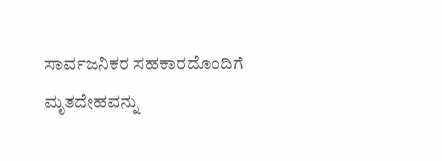ಸಾರ್ವಜನಿಕರ ಸಹಕಾರದೊಂದಿಗೆ ಮೃತದೇಹವನ್ನು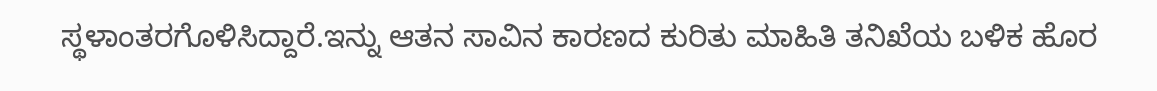ಸ್ಥಳಾಂತರಗೊಳಿಸಿದ್ದಾರೆ.ಇನ್ನು ಆತನ ಸಾವಿನ ಕಾರಣದ ಕುರಿತು ಮಾಹಿತಿ ತನಿಖೆಯ ಬಳಿಕ ಹೊರ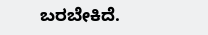ಬರಬೇಕಿದೆ.